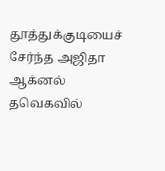தூத்துக்குடியைச் சேர்ந்த அஜிதா ஆக்னல் தவெகவில்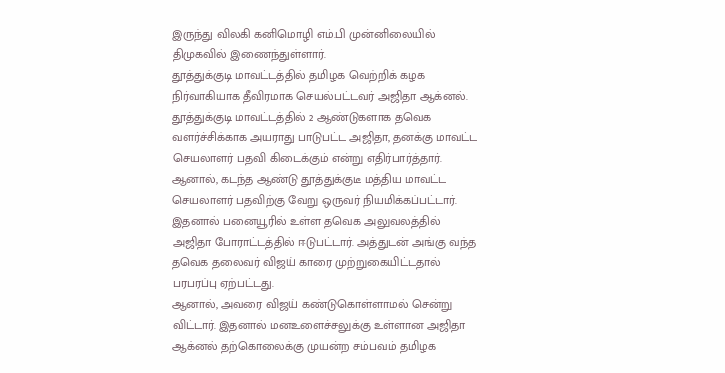இருந்து விலகி கனிமொழி எம்.பி முன்னிலையில் திமுகவில் இணைந்துள்ளார்.
தூத்துக்குடி மாவட்டத்தில் தமிழக வெற்றிக் கழக நிர்வாகியாக தீவிரமாக செயல்பட்டவர் அஜிதா ஆக்னல். தூத்துக்குடி மாவட்டத்தில் 2 ஆண்டுகளாக தவெக வளர்ச்சிக்காக அயராது பாடுபட்ட அஜிதா, தனக்கு மாவட்ட செயலாளர் பதவி கிடைக்கும் என்று எதிர்பார்த்தார். ஆனால், கடந்த ஆண்டு தூத்துக்குடீ மத்திய மாவட்ட செயலாளர் பதவிற்கு வேறு ஒருவர் நியமிக்கப்பட்டார். இதனால் பனையூரில் உள்ள தவெக அலுவலத்தில் அஜிதா போராட்டத்தில் ஈடுபட்டார். அத்துடன் அங்கு வந்த தவெக தலைவர் விஜய் காரை முற்றுகையிட்டதால் பரபரப்பு ஏற்பட்டது.
ஆனால், அவரை விஜய் கண்டுகொள்ளாமல் சென்று விட்டார். இதனால் மனஉளைச்சலுக்கு உள்ளான அஜிதா ஆக்னல் தற்கொலைக்கு முயன்ற சம்பவம் தமிழக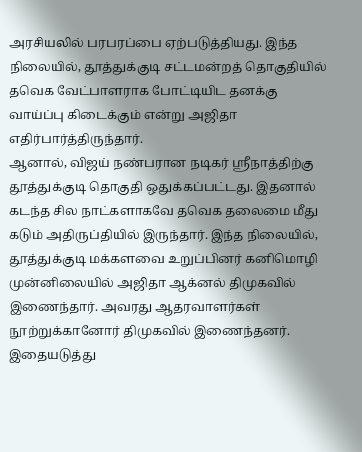அரசியலில் பரபரப்பை ஏற்படுத்தியது. இந்த நிலையில், தூத்துக்குடி சட்டமன்றத் தொகுதியில் தவெக வேட்பாளராக போட்டியிட தனக்கு வாய்ப்பு கிடைக்கும் என்று அஜிதா எதிர்பார்த்திருந்தார்.
ஆனால், விஜய் நண்பரான நடிகர் ஸ்ரீநாத்திற்கு தூத்துக்குடி தொகுதி ஒதுக்கப்பட்டது. இதனால் கடந்த சில நாட்களாகவே தவெக தலைமை மீது கடும் அதிருப்தியில் இருந்தார். இந்த நிலையில், தூத்துக்குடி மக்களவை உறுப்பினர் கனிமொழி முன்னிலையில் அஜிதா ஆக்னல் திமுகவில் இணைந்தார். அவரது ஆதரவாளர்கள் நூற்றுக்கானோர் திமுகவில் இணைந்தனர். இதையடுத்து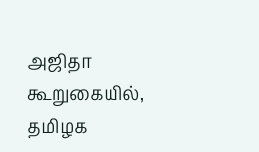அஜிதா கூறுகையில், தமிழக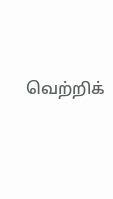வெற்றிக்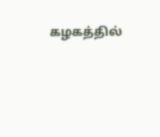கழகத்தில்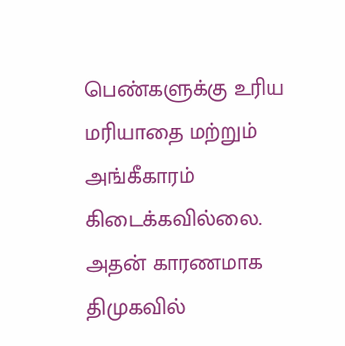பெண்களுக்கு உரிய மரியாதை மற்றும் அங்கீகாரம் கிடைக்கவில்லை. அதன் காரணமாக திமுகவில்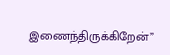இணைந்திருக்கிறேன்”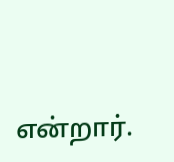என்றார்.